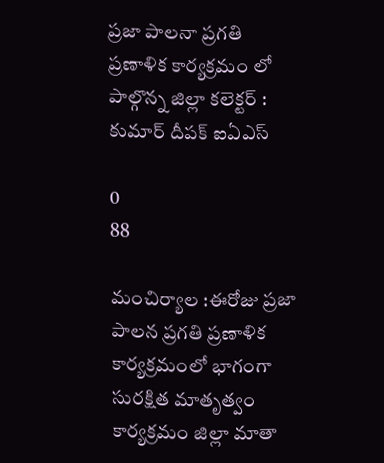ప్రజా పాలనా ప్రగతి ప్రణాళిక కార్యక్రమం లో పాల్గొన్న జిల్లా కలెక్టర్ : కుమార్ దీపక్ ఐఏఎస్

0
88

మంచిర్యాల :ఈరోజు ప్రజా పాలన ప్రగతి ప్రణాళిక కార్యక్రమంలో భాగంగా సురక్షిత మాతృత్వం కార్యక్రమం జిల్లా మాతా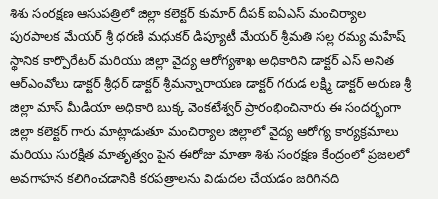శిశు సంరక్షణ ఆసుపత్రిలో జిల్లా కలెక్టర్ కుమార్ దీపక్ ఐఏఎస్ మంచిర్యాల పురపాలక మేయర్ శ్రీ ధరణి మధుకర్ డిప్యూటీ మేయర్ శ్రీమతి సల్ల రమ్య మహేష్ స్థానిక కార్పొరేటర్ మరియు జిల్లా వైద్య ఆరోగ్యశాఖ అధికారిని డాక్టర్ ఎస్ అనిత ఆర్ఎంవోలు డాక్టర్ శ్రీధర్ డాక్టర్ శ్రీమన్నారాయణ డాక్టర్ గరుడ లక్ష్మి డాక్టర్ అరుణ శ్రీ జిల్లా మాస్ మీడియా అధికారి బుక్క వెంకటేశ్వర్ ప్రారంభించినారు ఈ సందర్భంగా జిల్లా కలెక్టర్ గారు మాట్లాడుతూ మంచిర్యాల జిల్లాలో వైద్య ఆరోగ్య కార్యక్రమాలు మరియు సురక్షిత మాతృత్వం పైన ఈరోజు మాతా శిశు సంరక్షణ కేంద్రంలో ప్రజలలో అవగాహన కలిగించడానికి కరపత్రాలను విడుదల చేయడం జరిగినది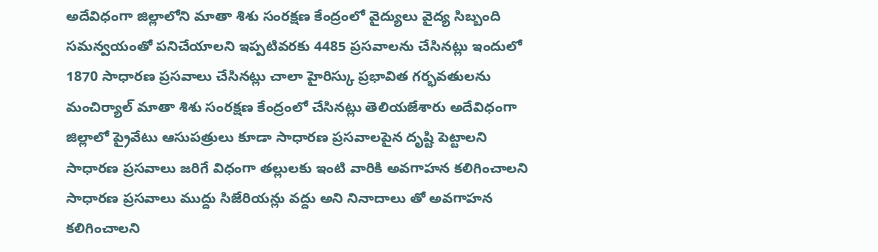అదేవిధంగా జిల్లాలోని మాతా శిశు సంరక్షణ కేంద్రంలో వైద్యులు వైద్య సిబ్బంది సమన్వయంతో పనిచేయాలని ఇప్పటివరకు 4485 ప్రసవాలను చేసినట్లు ఇందులో 1870 సాధారణ ప్రసవాలు చేసినట్లు చాలా హైరిస్కు ప్రభావిత గర్భవతులను మంచిర్యాల్ మాతా శిశు సంరక్షణ కేంద్రంలో చేసినట్లు తెలియజేశారు అదేవిధంగా జిల్లాలో ప్రైవేటు ఆసుపత్రులు కూడా సాధారణ ప్రసవాలపైన దృష్టి పెట్టాలని సాధారణ ప్రసవాలు జరిగే విధంగా తల్లులకు ఇంటి వారికి అవగాహన కలిగించాలని సాధారణ ప్రసవాలు ముద్దు సిజేరియన్లు వద్దు అని నినాదాలు తో అవగాహన కలిగించాలని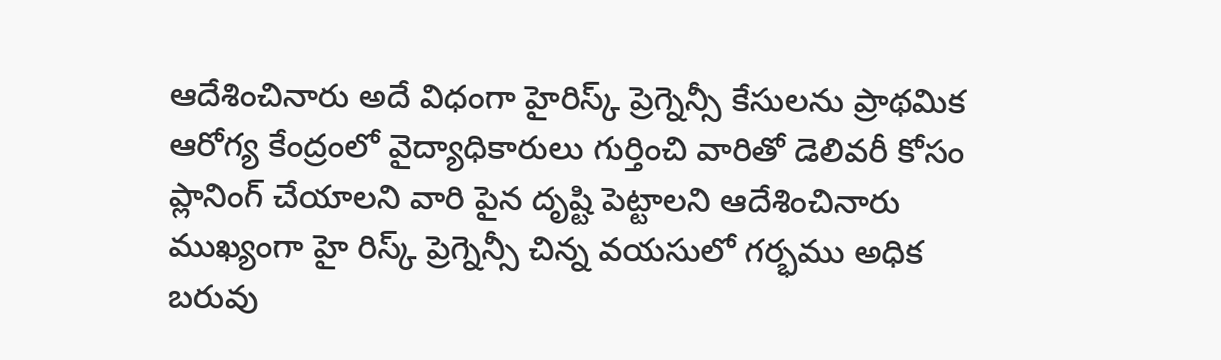ఆదేశించినారు అదే విధంగా హైరిస్క్ ప్రెగ్నెన్సీ కేసులను ప్రాథమిక ఆరోగ్య కేంద్రంలో వైద్యాధికారులు గుర్తించి వారితో డెలివరీ కోసం ప్లానింగ్ చేయాలని వారి పైన దృష్టి పెట్టాలని ఆదేశించినారు ముఖ్యంగా హై రిస్క్ ప్రెగ్నెన్సీ చిన్న వయసులో గర్భము అధిక బరువు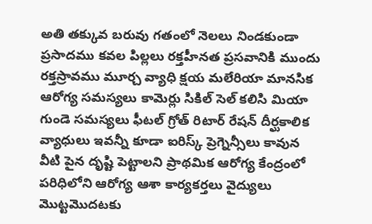అతి తక్కువ బరువు గతంలో నెలలు నిండకుండా ప్రసాదము కవల పిల్లలు రక్తహీనత ప్రసవానికి ముందు రక్తస్రావము మూర్చ వ్యాధి క్షయ మలేరియా మానసిక ఆరోగ్య సమస్యలు కామెర్లు సికిల్ సెల్ కలిసి మియా గుండె సమస్యలు ఫీటల్ గ్రోత్ రిటార్ రేషన్ దీర్ఘకాలిక వ్యాధులు ఇవన్నీ కూడా ఐరిస్క్ ప్రెగ్నెన్సీలు కావున వీటి పైన దృష్టి పెట్టాలని ప్రాథమిక ఆరోగ్య కేంద్రంలో పరిధిలోని ఆరోగ్య ఆశా కార్యకర్తలు వైద్యులు మొట్టమొదటకు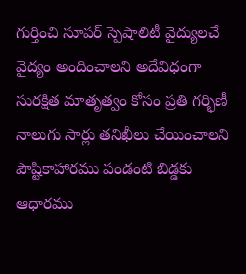గుర్తించి సూపర్ స్పెషాలిటీ వైద్యులచే వైద్యం అందించాలని అదేవిధంగా సురక్షిత మాతృత్వం కోసం ప్రతి గర్భిణీ నాలుగు సార్లు తనిఖీలు చేయించాలని పౌష్టికాహారము పండంటి బిడ్డకు ఆధారము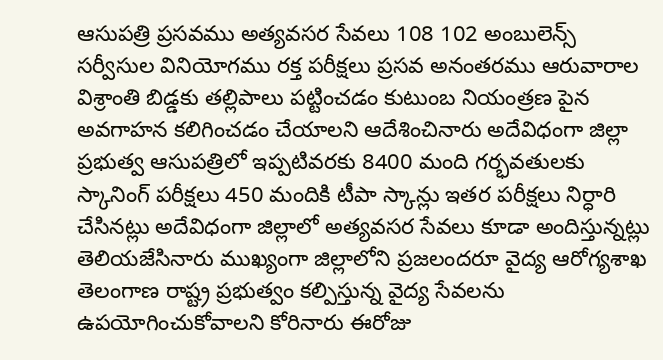ఆసుపత్రి ప్రసవము అత్యవసర సేవలు 108 102 అంబులెన్స్ సర్వీసుల వినియోగము రక్త పరీక్షలు ప్రసవ అనంతరము ఆరువారాల విశ్రాంతి బిడ్డకు తల్లిపాలు పట్టించడం కుటుంబ నియంత్రణ పైన అవగాహన కలిగించడం చేయాలని ఆదేశించినారు అదేవిధంగా జిల్లా ప్రభుత్వ ఆసుపత్రిలో ఇప్పటివరకు 8400 మంది గర్భవతులకు స్కానింగ్ పరీక్షలు 450 మందికి టీపా స్కాన్లు ఇతర పరీక్షలు నిర్ధారి చేసినట్లు అదేవిధంగా జిల్లాలో అత్యవసర సేవలు కూడా అందిస్తున్నట్లు తెలియజేసినారు ముఖ్యంగా జిల్లాలోని ప్రజలందరూ వైద్య ఆరోగ్యశాఖ తెలంగాణ రాష్ట్ర ప్రభుత్వం కల్పిస్తున్న వైద్య సేవలను ఉపయోగించుకోవాలని కోరినారు ఈరోజు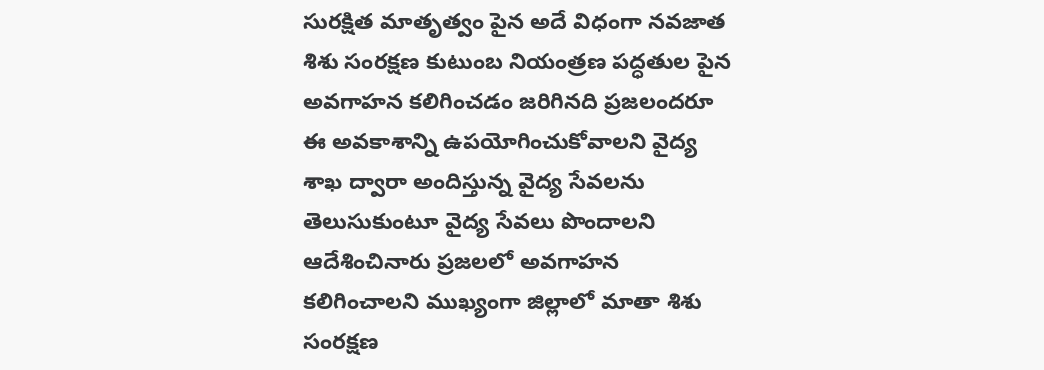సురక్షిత మాతృత్వం పైన అదే విధంగా నవజాత శిశు సంరక్షణ కుటుంబ నియంత్రణ పద్ధతుల పైన అవగాహన కలిగించడం జరిగినది ప్రజలందరూ ఈ అవకాశాన్ని ఉపయోగించుకోవాలని వైద్య శాఖ ద్వారా అందిస్తున్న వైద్య సేవలను తెలుసుకుంటూ వైద్య సేవలు పొందాలని ఆదేశించినారు ప్రజలలో అవగాహన కలిగించాలని ముఖ్యంగా జిల్లాలో మాతా శిశు సంరక్షణ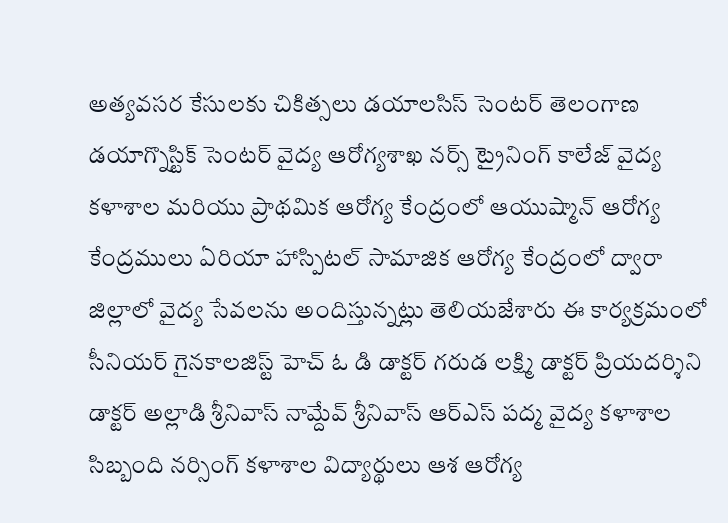అత్యవసర కేసులకు చికిత్సలు డయాలసిస్ సెంటర్ తెలంగాణ డయాగ్నొస్టిక్ సెంటర్ వైద్య ఆరోగ్యశాఖ నర్స్ ట్రైనింగ్ కాలేజ్ వైద్య కళాశాల మరియు ప్రాథమిక ఆరోగ్య కేంద్రంలో ఆయుష్మాన్ ఆరోగ్య కేంద్రములు ఏరియా హాస్పిటల్ సామాజిక ఆరోగ్య కేంద్రంలో ద్వారా జిల్లాలో వైద్య సేవలను అందిస్తున్నట్లు తెలియజేశారు ఈ కార్యక్రమంలో సీనియర్ గైనకాలజిస్ట్ హెచ్ ఓ డి డాక్టర్ గరుడ లక్ష్మి డాక్టర్ ప్రియదర్శిని డాక్టర్ అల్లాడి శ్రీనివాస్ నామ్దేవ్ శ్రీనివాస్ ఆర్ఎస్ పద్మ వైద్య కళాశాల సిబ్బంది నర్సింగ్ కళాశాల విద్యార్థులు ఆశ ఆరోగ్య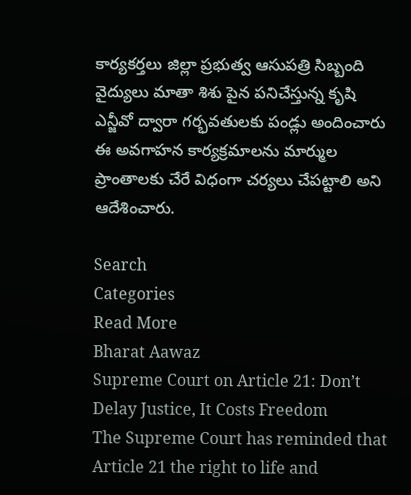కార్యకర్తలు జిల్లా ప్రభుత్వ ఆసుపత్రి సిబ్బంది వైద్యులు మాతా శిశు పైన పనిచేస్తున్న కృషి ఎన్జీవో ద్వారా గర్భవతులకు పండ్లు అందించారు ఈ అవగాహన కార్యక్రమాలను మార్ముల ప్రాంతాలకు చేరే విధంగా చర్యలు చేపట్టాలి అని ఆదేశించారు.

Search
Categories
Read More
Bharat Aawaz
Supreme Court on Article 21: Don’t Delay Justice, It Costs Freedom
The Supreme Court has reminded that Article 21 the right to life and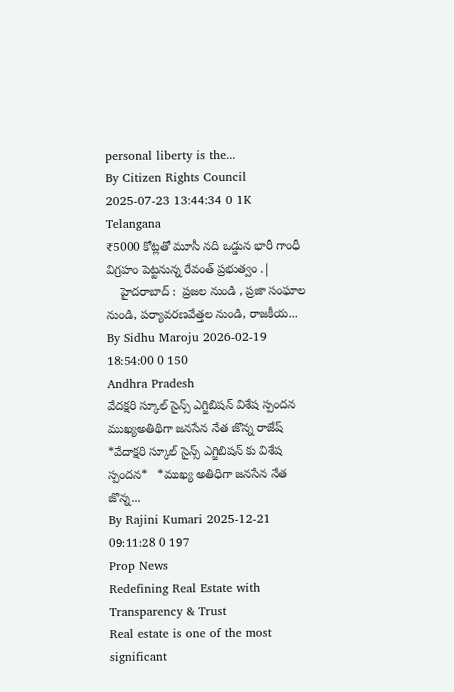personal liberty is the...
By Citizen Rights Council 2025-07-23 13:44:34 0 1K
Telangana
₹5000 కోట్లతో మూసీ నది ఒడ్డున భారీ గాంధీ విగ్రహం పెట్టనున్న రేవంత్ ప్రభుత్వం .|
    హైదరాబాద్ :  ప్రజల నుండి , ప్రజా సంఘాల నుండి, పర్యావరణవేత్తల నుండి, రాజకీయ...
By Sidhu Maroju 2026-02-19 18:54:00 0 150
Andhra Pradesh
వేదక్షరి స్కూల్ సైన్స్ ఎగ్జిబిషన్ విశేష స్పందన ముఖ్యఅతిథిగా జనసేన నేత జొన్న రాజేష్
*వేదాక్షరి స్కూల్ సైన్స్ ఎగ్జిబిషన్ కు విశేష స్పందన*   *ముఖ్య అతిధిగా జనసేన నేత జొన్న...
By Rajini Kumari 2025-12-21 09:11:28 0 197
Prop News
Redefining Real Estate with Transparency & Trust
Real estate is one of the most significant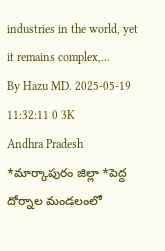industries in the world, yet it remains complex,...
By Hazu MD. 2025-05-19 11:32:11 0 3K
Andhra Pradesh
*మార్కాపురం జిల్లా *పెద్ద దోర్నాల మండలంలో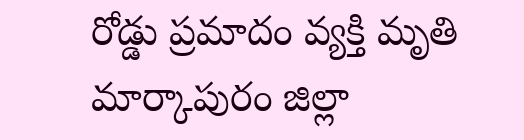రోడ్డు ప్రమాదం వ్యక్తి మృతి
మార్కాపురం జిల్లా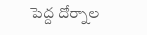పెద్ద దోర్నాల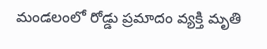మండలంలో రోడ్డు ప్రమాదం వ్యక్తి మృతి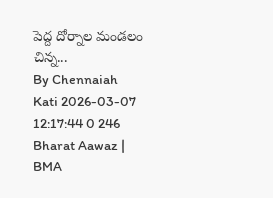పెద్ద దోర్నాల మండలం చిన్న...
By Chennaiah Kati 2026-03-07 12:17:44 0 246
Bharat Aawaz | BMA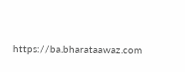https://ba.bharataawaz.com